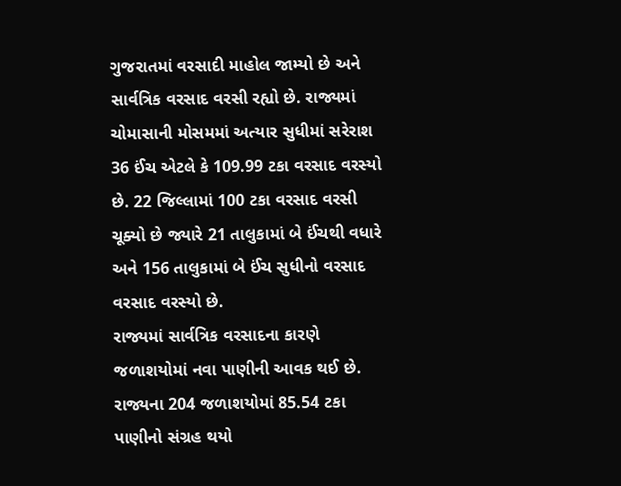ગુજરાતમાં વરસાદી માહોલ જામ્યો છે અને સાર્વત્રિક વરસાદ વરસી રહ્યો છે. રાજ્યમાં ચોમાસાની મોસમમાં અત્યાર સુધીમાં સરેરાશ 36 ઈંચ એટલે કે 109.99 ટકા વરસાદ વરસ્યો છે. 22 જિલ્લામાં 100 ટકા વરસાદ વરસી ચૂક્યો છે જ્યારે 21 તાલુકામાં બે ઈંચથી વધારે અને 156 તાલુકામાં બે ઈંચ સુધીનો વરસાદ વરસાદ વરસ્યો છે.
રાજ્યમાં સાર્વત્રિક વરસાદના કારણે જળાશયોમાં નવા પાણીની આવક થઈ છે. રાજ્યના 204 જળાશયોમાં 85.54 ટકા પાણીનો સંગ્રહ થયો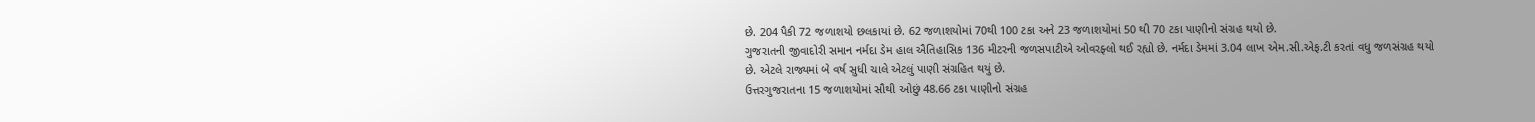છે. 204 પૈકી 72 જળાશયો છલકાયાં છે. 62 જળાશયોમાં 70થી 100 ટકા અને 23 જળાશયોમાં 50 થી 70 ટકા પાણીનો સંગ્રહ થયો છે.
ગુજરાતની જીવાદોરી સમાન નર્મદા ડેમ હાલ ઐતિહાસિક 136 મીટરની જળસપાટીએ ઓવરફ્લો થઈ રહ્યો છે. નર્મદા ડેમમાં 3.04 લાખ એમ.સી.એફ.ટી કરતાં વધુ જળસંગ્રહ થયો છે. એટલે રાજ્યમાં બે વર્ષ સુધી ચાલે એટલું પાણી સંગ્રહિત થયું છે.
ઉત્તરગુજરાતના 15 જળાશયોમાં સૌથી ઓછું 48.66 ટકા પાણીનો સંગ્રહ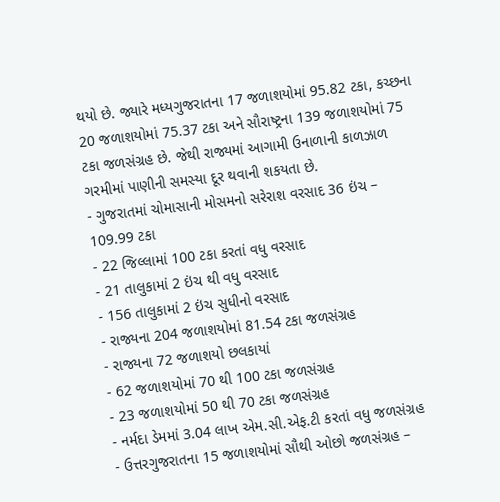થયો છે. જ્યારે મધ્યગુજરાતના 17 જળાશયોમાં 95.82 ટકા, કચ્છના 20 જળાશયોમાં 75.37 ટકા અને સૌરાષ્ટ્રના 139 જળાશયોમાં 75 ટકા જળસંગ્રહ છે. જેથી રાજ્યમાં આગામી ઉનાળાની કાળઝાળ ગરમીમાં પાણીની સમસ્યા દૂર થવાની શકયતા છે.
- ગુજરાતમાં ચોમાસાની મોસમનો સરેરાશ વરસાદ 36 ઇંચ – 109.99 ટકા
- 22 જિલ્લામાં 100 ટકા કરતાં વધુ વરસાદ
- 21 તાલુકામાં 2 ઇંચ થી વધુ વરસાદ
- 156 તાલુકામાં 2 ઇંચ સુધીનો વરસાદ
- રાજ્યના 204 જળાશયોમાં 81.54 ટકા જળસંગ્રહ
- રાજ્યના 72 જળાશયો છલકાયાં
- 62 જળાશયોમાં 70 થી 100 ટકા જળસંગ્રહ
- 23 જળાશયોમાં 50 થી 70 ટકા જળસંગ્રહ
- નર્મદા ડેમમાં 3.04 લાખ એમ.સી.એફ.ટી કરતાં વધુ જળસંગ્રહ
- ઉત્તરગુજરાતના 15 જળાશયોમાં સૌથી ઓછો જળસંગ્રહ –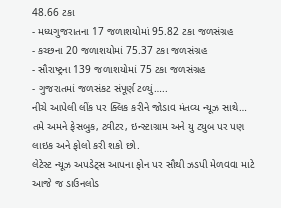48.66 ટકા
- મધ્યગુજરાતના 17 જળાશયોમાં 95.82 ટકા જળસંગ્રહ
- કચ્છના 20 જળાશયોમાં 75.37 ટકા જળસંગ્રહ
- સૌરાષ્ટ્રના 139 જળાશયોમાં 75 ટકા જળસંગ્રહ
- ગુજરાતમાં જળસંકટ સંપૂર્ણ ટળ્યું…..
નીચે આપેલી લીંક પર ક્લિક કરીને જોડાવ મંતવ્ય ન્યૂઝ સાથે…
તમે અમને ફેસબુક, ટ્વીટર, ઇન્સ્ટાગ્રામ અને યુ ટ્યુબ પર પણ લાઇક અને ફોલો કરી શકો છો.
લેટેસ્ટ ન્યૂઝ અપડેટ્સ આપના ફોન પર સૌથી ઝડપી મેળવવા માટે આજે જ ડાઉનલોડ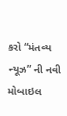કરો “મંતવ્ય ન્યૂઝ” ની નવી મોબાઇલ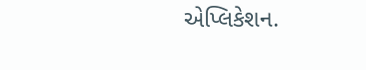એપ્લિકેશન.